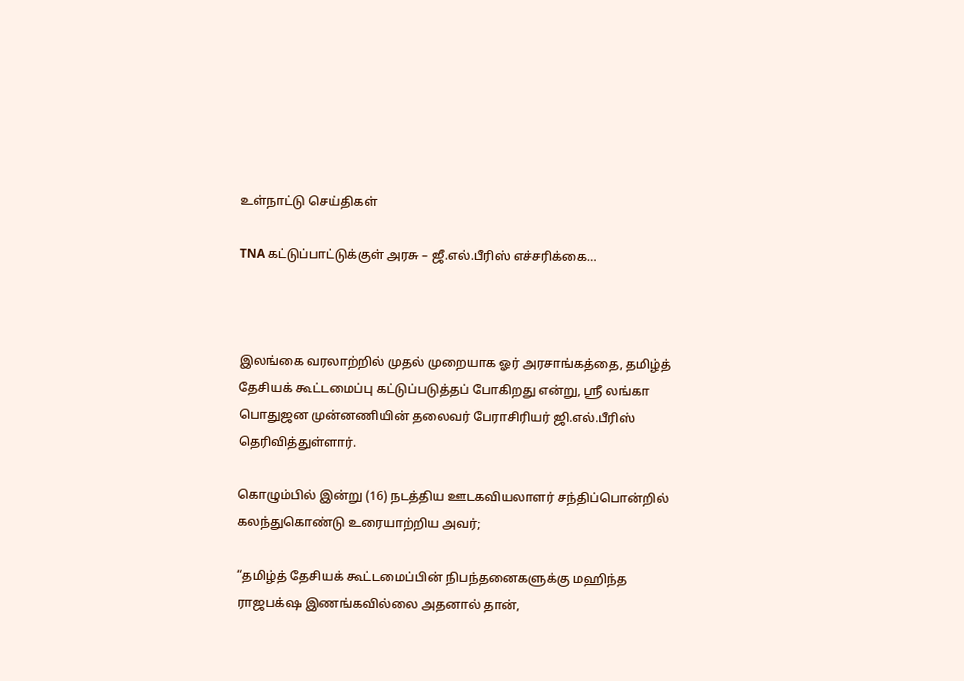உள்நாட்டு செய்திகள்

TNA கட்டுப்பாட்டுக்குள் அரசு – ஜீ.எல்.பீரிஸ் எச்சரிக்கை…



இலங்கை வரலாற்றில் முதல் முறையாக ஓர் அரசாங்கத்தை, தமிழ்த் தேசியக் கூட்டமைப்பு கட்டுப்படுத்தப் போகிறது என்று, ஸ்ரீ லங்கா பொதுஜன முன்னணியின் தலைவர் பேராசிரியர் ஜி.எல்.பீரிஸ் தெரிவித்துள்ளார்.

கொழும்பில் இன்று (16) நடத்திய ஊடகவியலாளர் சந்திப்பொன்றில் கலந்துகொண்டு உரையாற்றிய அவர்;

“தமிழ்த் தேசியக் கூட்டமைப்பின் நிபந்தனைகளுக்கு மஹிந்த ராஜபக்‌ஷ இணங்கவில்லை அதனால் தான்,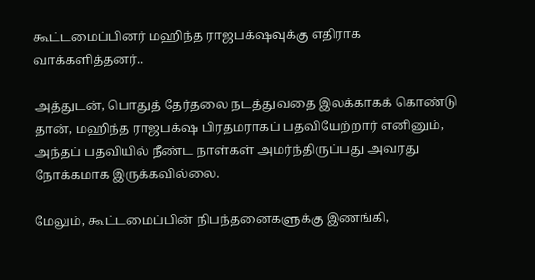கூட்டமைப்பினர் மஹிந்த ராஜபக்‌ஷவுக்கு எதிராக வாக்களித்தனர்..

அத்துடன், பொதுத் தேர்தலை நடத்துவதை இலக்காகக் கொண்டு தான், மஹிந்த ராஜபக்‌ஷ பிரதமராகப் பதவியேற்றார் எனினும், அந்தப் பதவியில் நீண்ட நாள்கள் அமர்ந்திருப்பது அவரது நோக்கமாக இருக்கவில்லை.

மேலும், கூட்டமைப்பின் நிபந்தனைகளுக்கு இணங்கி,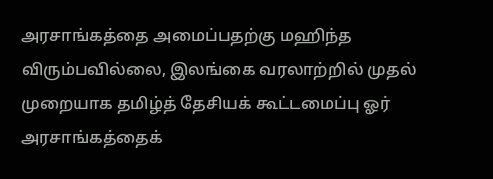அரசாங்கத்தை அமைப்பதற்கு மஹிந்த விரும்பவில்லை, இலங்கை வரலாற்றில் முதல் முறையாக தமிழ்த் தேசியக் கூட்டமைப்பு ஓர் அரசாங்கத்தைக்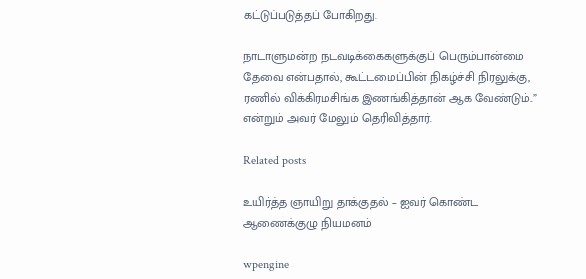கட்டுப்படுத்தப் போகிறது.

நாடாளுமன்ற நடவடிக்கைகளுக்குப் பெரும்பான்மை தேவை என்பதால், கூட்டமைப்பின் நிகழ்ச்சி நிரலுக்கு, ரணில் விக்கிரமசிங்க இணங்கித்தான் ஆக வேண்டும்..”  என்றும் அவர் மேலும் தெரிவித்தார்.

Related posts

உயிர்த்த ஞாயிறு தாக்குதல் – ஐவர் கொண்ட ஆணைக்குழு நியமனம்

wpengine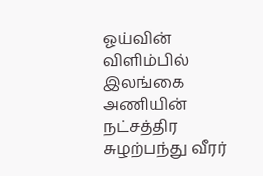ஓய்வின் விளிம்பில் இலங்கை அணியின் நட்சத்திர சுழற்பந்து வீரர்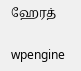ஹேரத்

wpengine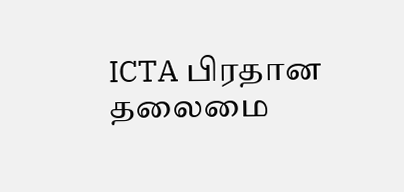ICTA பிரதான தலைமை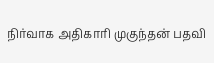நிர்வாக அதிகாரி முகுந்தன் பதவி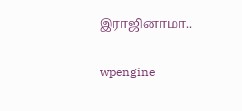இராஜினாமா..

wpengine